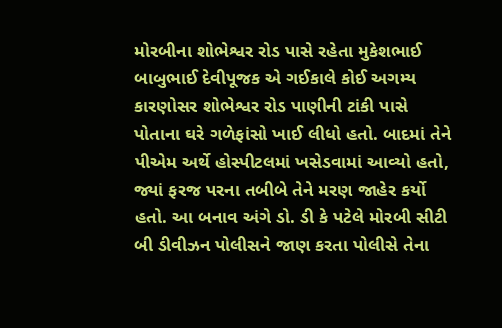મોરબીના શોભેશ્વર રોડ પાસે રહેતા મુકેશભાઈ બાબુભાઈ દેવીપૂજક એ ગઈકાલે કોઈ અગમ્ય કારણોસર શોભેશ્વર રોડ પાણીની ટાંકી પાસે પોતાના ઘરે ગળેફાંસો ખાઈ લીધો હતો. બાદમાં તેને પીએમ અર્થે હોસ્પીટલમાં ખસેડવામાં આવ્યો હતો, જ્યાં ફરજ પરના તબીબે તેને મરણ જાહેર કર્યો હતો. આ બનાવ અંગે ડો. ડી કે પટેલે મોરબી સીટી બી ડીવીઝન પોલીસને જાણ કરતા પોલીસે તેના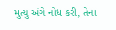મુત્યુ અંગે નોધ કરી, તેના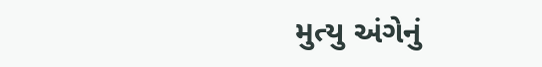મુત્યુ અંગેનું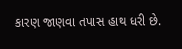કારણ જાણવા તપાસ હાથ ધરી છે.